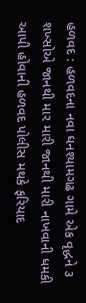હળવદ : હળવદના નવા ઘનશ્યામગઢ ગામે એક વૃદ્ધને ૩ શખ્સોએ જાનથી માર મારી જાનથી મારી નાખવાની ધમકી આપી હોવાની હળવદ પોલીસ મથકે ફરિયાદ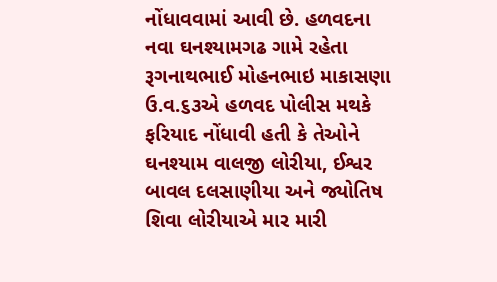નોંધાવવામાં આવી છે. હળવદના નવા ઘનશ્યામગઢ ગામે રહેતા રૂગનાથભાઈ મોહનભાઇ માકાસણા ઉ.વ.૬૩એ હળવદ પોલીસ મથકે ફરિયાદ નોંધાવી હતી કે તેઓને ઘનશ્યામ વાલજી લોરીયા, ઈશ્વર બાવલ દલસાણીયા અને જ્યોતિષ શિવા લોરીયાએ માર મારી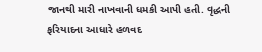જાનથી મારી નાખવાની ધમકી આપી હતી. વૃદ્ધની ફરિયાદના આધારે હળવદ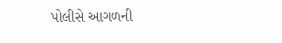પોલીસે આગળની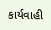કાર્યવાહી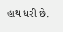હાથ ધરી છે.